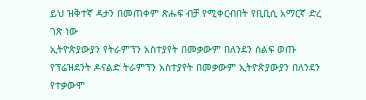ይህ ዝቅተኛ ዳታን በመጠቀም ጽሑፍ ብቻ የሚቀርብበት የቢቢሲ አማርኛ ድረ ገጽ ነው
ኢትዮጵያውያን የትራምፕን አስተያየት በመቃውም በለንደን ሰልፍ ወጡ
የፕሬዝደንት ዶናልድ ትራምፕን አስተያየት በመቃውም ኢትዮጵያውያን በለንደን የተቃውሞ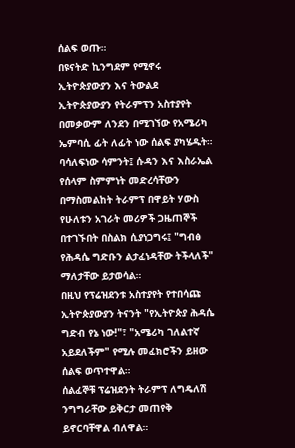ሰልፍ ወጡ።
በዩናትድ ኪንግደም የሚኖሩ ኢትዮጵያውያን እና ትውልደ ኢትዮጵያውያን የትራምፕን አስተያየት በመቃውም ለንደን በሚገኘው የአሜሪካ ኤምባሲ ፊት ለፊት ነው ሰልፍ ያካሄዱት።
ባሳለፍነው ሳምንት፤ ሱዳን እና እስራኤል የሰላም ስምምነት መድረሳቸውን በማስመልከት ትራምፕ በዋይት ሃውስ የሁለቱን አገራት መሪዎች ጋዜጠኞች በተገኙበት በስልክ ሲያነጋግሩ፤ "ግብፅ የሕዳሴ ግድቡን ልታፈነዳቸው ትችላለች" ማለታቸው ይታወሳል።
በዚህ የፕሬዝደንቱ አስተያየት የተበሳጩ ኢትዮጵያውያን ትናንት "የኢትዮጵያ ሕዳሴ ግድብ የኔ ነው!"፣ "አሜሪካ ገለልተኛ አይደለችም" የሚሉ መፈክሮችን ይዘው ሰልፍ ወጥተዋል።
ሰልፈኞቹ ፕሬዝደንት ትራምፕ ለግዴለሽ ንግግራቸው ይቅርታ መጠየቅ ይኖርባቸዋል ብለዋል።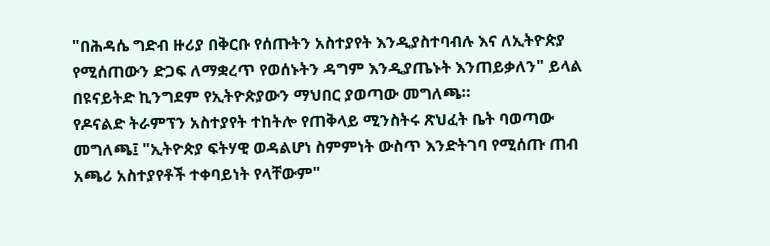"በሕዳሴ ግድብ ዙሪያ በቅርቡ የሰጡትን አስተያየት እንዲያስተባብሉ እና ለኢትዮጵያ የሚሰጠውን ድጋፍ ለማቋረጥ የወሰኑትን ዳግም እንዲያጤኑት እንጠይቃለን" ይላል በዩናይትድ ኪንግደም የኢትዮጵያውን ማህበር ያወጣው መግለጫ።
የዶናልድ ትራምፕን አስተያየት ተከትሎ የጠቅላይ ሚንስትሩ ጽህፈት ቤት ባወጣው መግለጫ፤ "ኢትዮጵያ ፍትሃዊ ወዳልሆነ ስምምነት ውስጥ እንድትገባ የሚሰጡ ጠብ አጫሪ አስተያየቶች ተቀባይነት የላቸውም"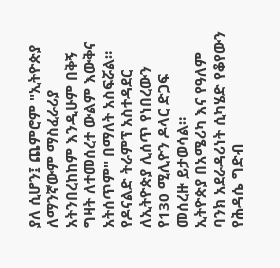ያለ ሲሆን፤ ጨምሮም "ኢትዮጵያ ለማንኛውም ማስፈራሪያ አትንበረከከም እንዲሁም በቅኝ ግዛት ለተመሰረተ ውልም እውቅና አትሰጥም" በማለት አስፍሯል።
የዶናልድ ትራምፕ አስተዳደር ለኢትዮጵያ ሊሰጥ የነበረውን የ130 ሚሊዮን ዶላር ድጋፍ መሰረዙ ይታወሳል።
ኢትዮጵያ በአሜሪካ እና የዓለም ባንክ አደራዳሪነት ሲካሄድ የቆየውን የሕዳሴ ግድብ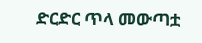ድርድር ጥላ መውጣቷ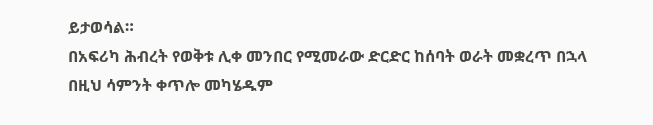ይታወሳል።
በአፍሪካ ሕብረት የወቅቱ ሊቀ መንበር የሚመራው ድርድር ከሰባት ወራት መቋረጥ በኋላ በዚህ ሳምንት ቀጥሎ መካሄዱም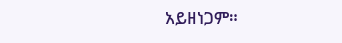አይዘነጋም።